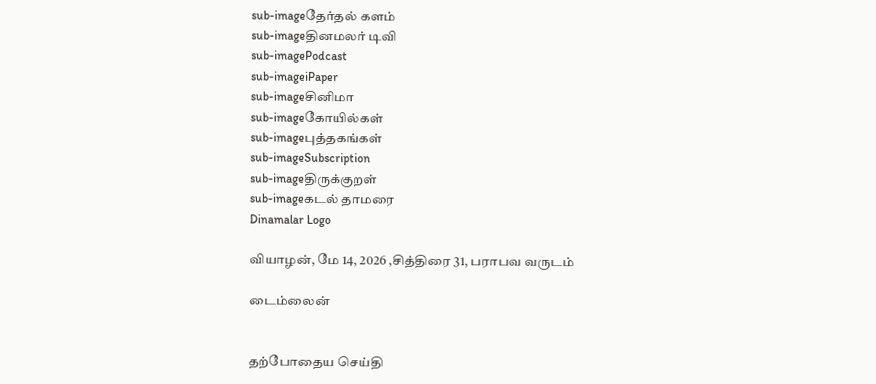sub-imageதேர்தல் களம்
sub-imageதினமலர் டிவி
sub-imagePodcast
sub-imageiPaper
sub-imageசினிமா
sub-imageகோயில்கள்
sub-imageபுத்தகங்கள்
sub-imageSubscription
sub-imageதிருக்குறள்
sub-imageகடல் தாமரை
Dinamalar Logo

வியாழன், மே 14, 2026 ,சித்திரை 31, பராபவ வருடம்

டைம்லைன்


தற்போதைய செய்தி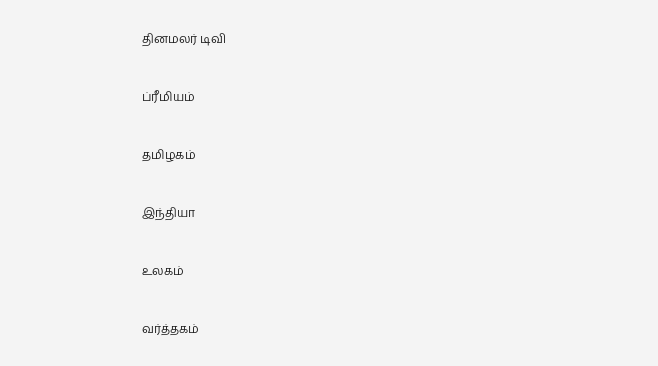தினமலர் டிவி


ப்ரீமியம்


தமிழகம்


இந்தியா


உலகம்


வர்த்தகம்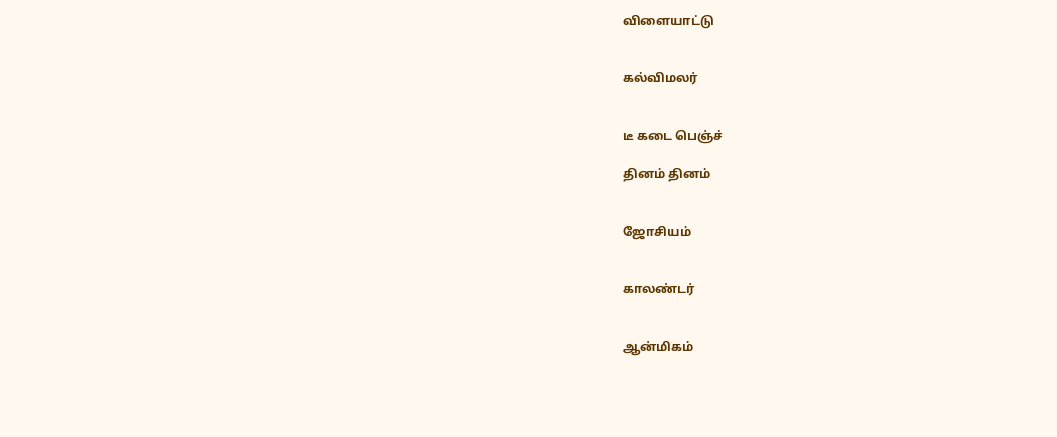விளையாட்டு


கல்விமலர்


டீ கடை பெஞ்ச்

தினம் தினம்


ஜோசியம்


காலண்டர்


ஆன்மிகம்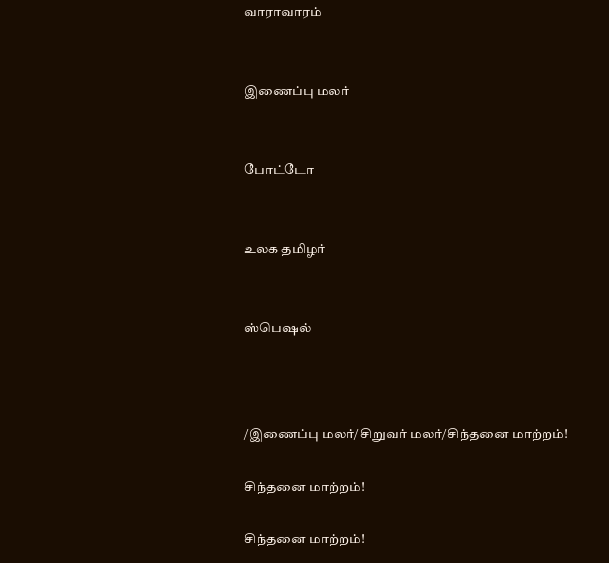வாராவாரம்


இணைப்பு மலர்


போட்டோ


உலக தமிழர்


ஸ்பெஷல்



/இணைப்பு மலர்/சிறுவர் மலர்/சிந்தனை மாற்றம்!

சிந்தனை மாற்றம்!

சிந்தனை மாற்றம்!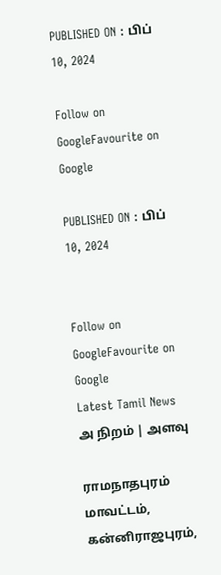PUBLISHED ON : பிப் 10, 2024

Follow on GoogleFavourite on Google

PUBLISHED ON : பிப் 10, 2024


Follow on GoogleFavourite on Google
Latest Tamil News
அ நிறம் | அளவு

ராமநாதபுரம் மாவட்டம், கன்னிராஜபுரம்,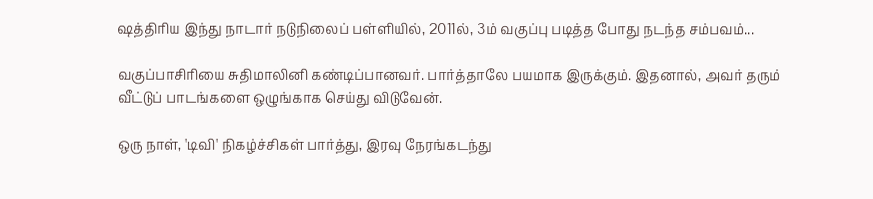ஷத்திரிய இந்து நாடார் நடுநிலைப் பள்ளியில், 2011ல், 3ம் வகுப்பு படித்த போது நடந்த சம்பவம்...

வகுப்பாசிரியை சுதிமாலினி கண்டிப்பானவர். பார்த்தாலே பயமாக இருக்கும். இதனால், அவர் தரும் வீட்டுப் பாடங்களை ஒழுங்காக செய்து விடுவேன்.

ஒரு நாள், 'டிவி' நிகழ்ச்சிகள் பார்த்து, இரவு நேரங்கடந்து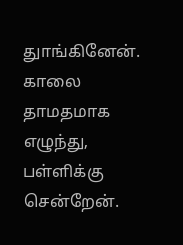துாங்கினேன். காலை தாமதமாக எழுந்து, பள்ளிக்கு சென்றேன்.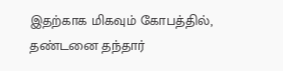இதற்காக மிகவும் கோபத்தில், தண்டனை தந்தார்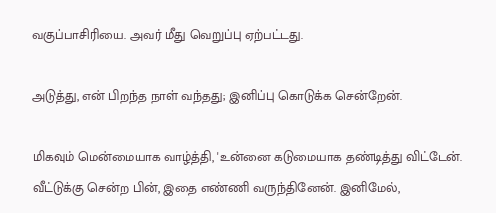வகுப்பாசிரியை. அவர் மீது வெறுப்பு ஏற்பட்டது.

அடுத்து, என் பிறந்த நாள் வந்தது; இனிப்பு கொடுக்க சென்றேன்.

மிகவும் மென்மையாக வாழ்த்தி, 'உன்னை கடுமையாக தண்டித்து விட்டேன். வீட்டுக்கு சென்ற பின், இதை எண்ணி வருந்தினேன். இனிமேல்,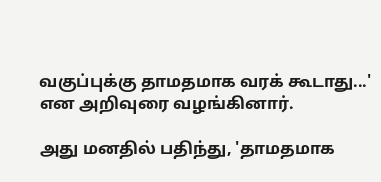வகுப்புக்கு தாமதமாக வரக் கூடாது...' என அறிவுரை வழங்கினார்.

அது மனதில் பதிந்து, 'தாமதமாக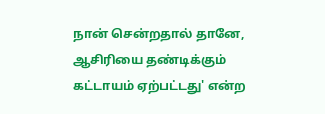நான் சென்றதால் தானே, ஆசிரியை தண்டிக்கும் கட்டாயம் ஏற்பட்டது' என்ற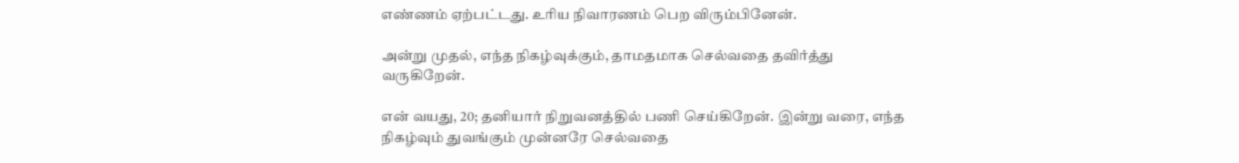எண்ணம் ஏற்பட்டது. உரிய நிவாரணம் பெற விரும்பினேன்.

அன்று முதல், எந்த நிகழ்வுக்கும், தாமதமாக செல்வதை தவிர்த்து வருகிறேன்.

என் வயது, 20; தனியார் நிறுவனத்தில் பணி செய்கிறேன். இன்று வரை, எந்த நிகழ்வும் துவங்கும் முன்னரே செல்வதை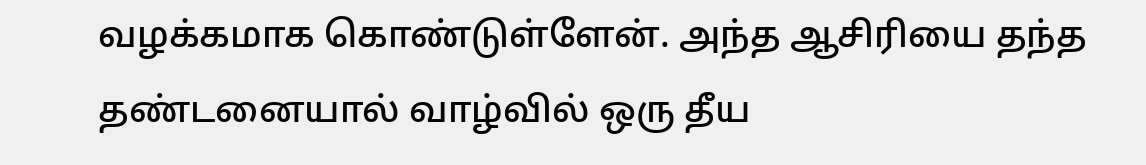வழக்கமாக கொண்டுள்ளேன். அந்த ஆசிரியை தந்த தண்டனையால் வாழ்வில் ஒரு தீய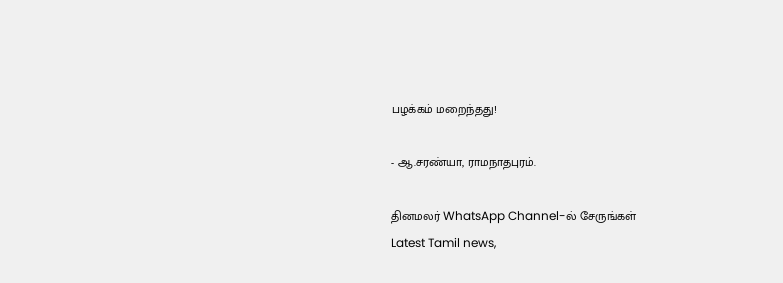பழக்கம் மறைந்தது!

- ஆ.சரண்யா, ராமநாதபுரம்.

தினமலர் WhatsApp Channel-ல் சேருங்கள்
Latest Tamil news,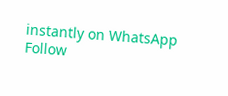instantly on WhatsApp
Follow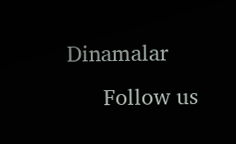Dinamalar
      Follow us